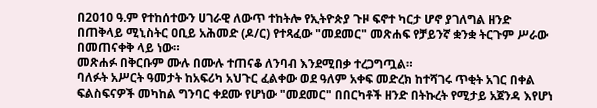በ2010 ዓ.ም የተከሰተውን ሀገራዊ ለውጥ ተከትሎ የኢትዮጵያ ጉዞ ፍኖተ ካርታ ሆኖ ያገለግል ዘንድ በጠቅላይ ሚኒስትር ዐቢይ አሕመድ (ዶ/ር) የተጻፈው "መደመር" መጽሐፍ የቻይንኛ ቋንቋ ትርጉም ሥራው በመጠናቀቅ ላይ ነው።
መጽሐፉ በቅርቡም ሙሉ በሙሉ ተጠናቆ ለንባብ እንደሚበቃ ተረጋግጧል።
ባለፉት አሥርት ዓመታት ከአፍሪካ አህጉር ፈልቀው ወደ ዓለም አቀፍ መድረክ ከተሻገሩ ጥቂት አገር በቀል ፍልስፍናዎች መካከል ግንባር ቀደሙ የሆነው "መደመር" በበርካቶች ዘንድ በትኩረት የሚታይ አጀንዳ እየሆነ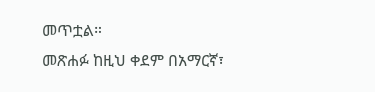መጥቷል።
መጽሐፉ ከዚህ ቀደም በአማርኛ፣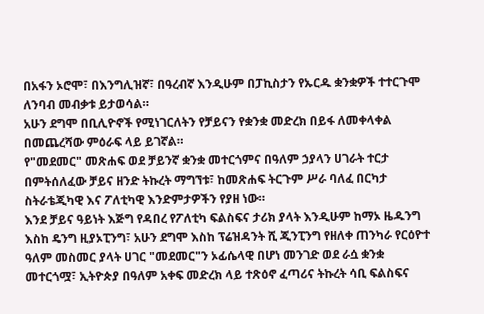በአፋን ኦሮሞ፣ በእንግሊዝኛ፣ በዓረብኛ እንዲሁም በፓኪስታን የኡርዱ ቋንቋዎች ተተርጉሞ ለንባብ መብቃቱ ይታወሳል።
አሁን ደግሞ በቢሊዮኖች የሚነገርለትን የቻይናን የቋንቋ መድረክ በይፋ ለመቀላቀል በመጨረሻው ምዕራፍ ላይ ይገኛል።
የ"መደመር" መጽሐፍ ወደ ቻይንኛ ቋንቋ መተርጎምና በዓለም ኃያላን ሀገራት ተርታ በምትሰለፈው ቻይና ዘንድ ትኩረት ማግኘቱ፣ ከመጽሐፍ ትርጉም ሥራ ባለፈ በርካታ ስትራቴጂካዊ እና ፖለቲካዊ እንድምታዎችን የያዘ ነው።
እንደ ቻይና ዓይነት እጅግ የዳበረ የፖለቲካ ፍልስፍና ታሪክ ያላት እንዲሁም ከማኦ ዜዱንግ እስከ ዴንግ ዚያኦፒንግ፣ አሁን ደግሞ እስከ ፕሬዝዳንት ሺ ጂንፒንግ የዘለቀ ጠንካራ የርዕዮተ ዓለም መስመር ያላት ሀገር "መደመር"ን ኦፊሴላዊ በሆነ መንገድ ወደ ራሷ ቋንቋ መተርጎሟ፣ ኢትዮጵያ በዓለም አቀፍ መድረክ ላይ ተጽዕኖ ፈጣሪና ትኩረት ሳቢ ፍልስፍና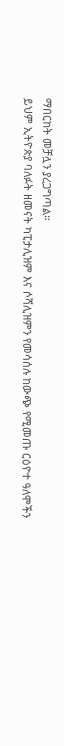ማበርከት መቻሏን ያረጋግጣል።
ይህም ኢትዮጵያ ባለፉት ዘመናት ካፒታሊዝም እና ሶሻሊዝምን የመሳሰሉ ከውጭ የሚመጡ ርዕዮተ ዓለሞችን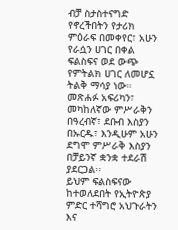ብቻ ስታስተናግድ የኖረችበትን የታሪክ ምዕራፍ በመቀየር፣ አሁን የራሷን ሀገር በቀል ፍልስፍና ወደ ውጭ የምትልክ ሀገር ለመሆኗ ትልቅ ማሳያ ነው።
መጽሐፉ አፍሪካን፣ መካከለኛው ምሥራቅን በዓረብኛ፣ ደቡብ እስያን በኡርዱ፣ እንዲሁም አሁን ደግሞ ምሥራቅ እስያን በቻይንኛ ቋንቋ ተደራሽ ያደርጋል፡፡
ይህም ፍልስፍናው ከተወለደበት የኢትዮጵያ ምድር ተሻግሮ አህጉራትን እና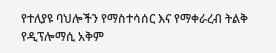የተለያዩ ባህሎችን የማስተሳሰር እና የማቀራረብ ትልቅ የዲፕሎማሲ አቅም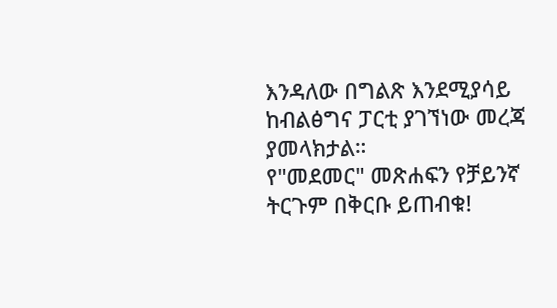እንዳለው በግልጽ እንደሚያሳይ ከብልፅግና ፓርቲ ያገኘነው መረጃ ያመላክታል።
የ"መደመር" መጽሐፍን የቻይንኛ ትርጉም በቅርቡ ይጠብቁ!